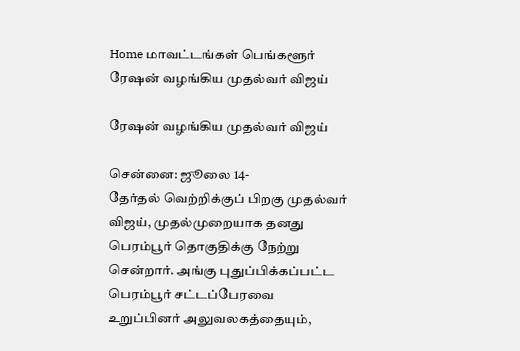Home மாவட்டங்கள் பெங்களூர் ரேஷன் வழங்கிய முதல்வர் விஜய்

ரேஷன் வழங்கிய முதல்வர் விஜய்

சென்னை: ஜூலை 14-
தேர்தல் வெற்றிக்குப் பிறகு முதல்வர் விஜய், முதல்முறையாக தனது பெரம்பூர் தொகுதிக்கு நேற்று சென்றார். அங்கு புதுப்பிக்கப்பட்ட பெரம்பூர் சட்டப்பேரவை உறுப்பினர் அலுவலகத்தையும்,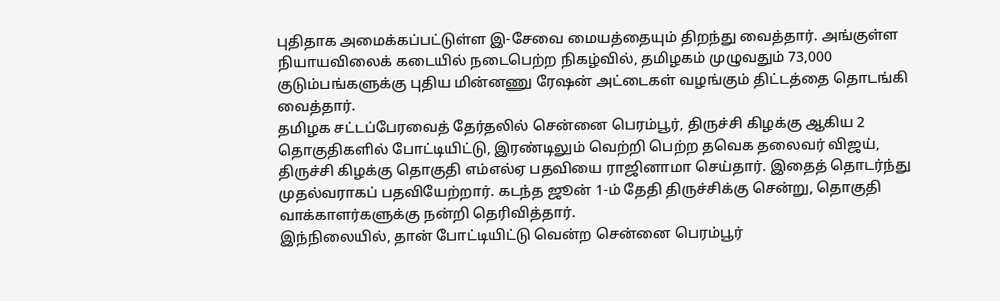புதிதாக அமைக்கப்பட்டுள்ள இ-சேவை மையத்தையும் திறந்து வைத்தார். அங்குள்ள நியாயவிலைக் கடையில் நடைபெற்ற நிகழ்வில், தமிழகம் முழுவதும் 73,000 குடும்பங்களுக்கு புதிய மின்னணு ரேஷன் அட்டைகள் வழங்கும் திட்டத்தை தொடங்கி வைத்தார்.
தமிழக சட்டப்பேரவைத் தேர்தலில் சென்னை பெரம்பூர், திருச்சி கிழக்கு ஆகிய 2 தொகுதிகளில் போட்டியிட்டு, இரண்டிலும் வெற்றி பெற்ற தவெக தலைவர் விஜய், திருச்சி கிழக்கு தொகுதி எம்எல்ஏ பதவியை ராஜினாமா செய்தார். இதைத் தொடர்ந்து முதல்வராகப் பதவியேற்றார். கடந்த ஜூன் 1-ம் தேதி திருச்சிக்கு சென்று, தொகுதி வாக்காளர்களுக்கு நன்றி தெரிவித்தார்.
இந்நிலையில், தான் போட்டியிட்டு வென்ற சென்னை பெரம்பூர்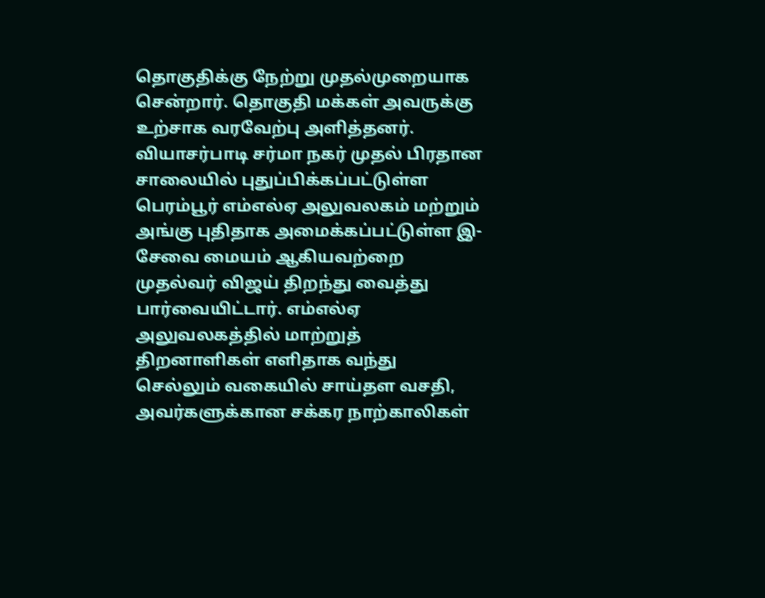தொகுதிக்கு நேற்று முதல்முறையாக சென்றார். தொகுதி மக்கள் அவருக்கு உற்சாக வரவேற்பு அளித்தனர். வியாசர்பாடி சர்மா நகர் முதல் பிரதான சாலையில் புதுப்பிக்கப்பட்டுள்ள பெரம்பூர் எம்எல்ஏ அலுவலகம் மற்றும் அங்கு புதிதாக அமைக்கப்பட்டுள்ள இ-சேவை மையம் ஆகியவற்றை முதல்வர் விஜய் திறந்து வைத்து பார்வையிட்டார். எம்எல்ஏ அலுவலகத்தில் மாற்றுத் திறனாளிகள் எளிதாக வந்து செல்லும் வகையில் சாய்தள வசதி, அவர்களுக்கான சக்கர நாற்காலிகள்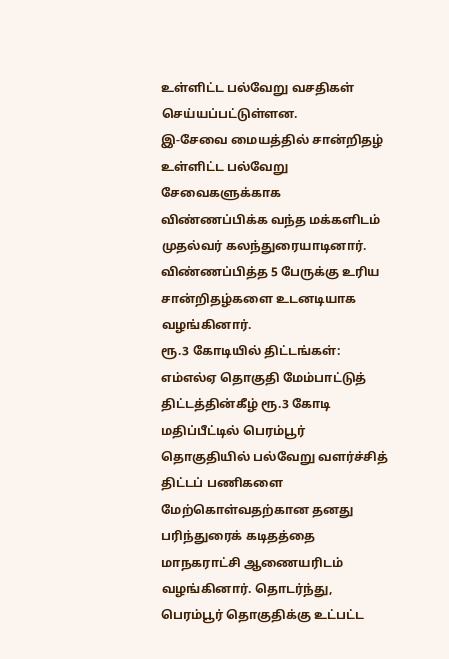உள்ளிட்ட பல்வேறு வசதிகள் செய்யப்பட்டுள்ளன.
இ-சேவை மையத்தில் சான்றிதழ் உள்ளிட்ட பல்வேறு சேவைகளுக்காக விண்ணப்பிக்க வந்த மக்களிடம் முதல்வர் கலந்துரையாடினார். விண்ணப்பித்த 5 பேருக்கு உரிய சான்றிதழ்களை உடனடியாக வழங்கினார்.
ரூ.3 கோடியில் திட்டங்கள்: எம்எல்ஏ தொகுதி மேம்பாட்டுத் திட்டத்தின்கீழ் ரூ.3 கோடி மதிப்பீட்டில் பெரம்பூர் தொகுதியில் பல்வேறு வளர்ச்சித் திட்டப் பணிகளை மேற்கொள்வதற்கான தனது பரிந்துரைக் கடிதத்தை மாநகராட்சி ஆணையரிடம் வழங்கினார். தொடர்ந்து, பெரம்பூர் தொகுதிக்கு உட்பட்ட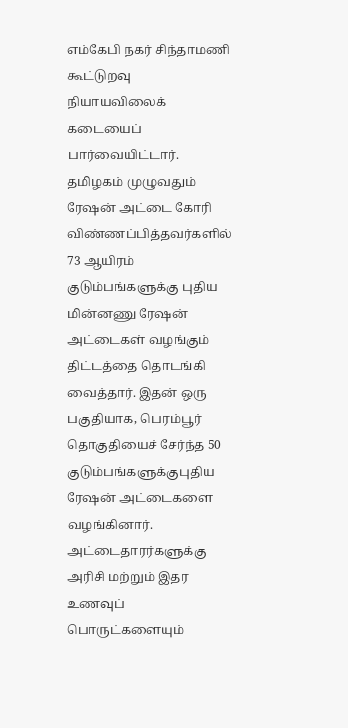எம்கேபி நகர் சிந்தாமணி கூட்டுறவு நியாயவிலைக் கடையைப் பார்வையிட்டார்.
தமிழகம் முழுவதும் ரேஷன் அட்டை கோரி விண்ணப்பித்தவர்களில் 73 ஆயிரம் குடும்பங்களுக்கு புதிய மின்னணு ரேஷன் அட்டைகள் வழங்கும் திட்டத்தை தொடங்கி வைத்தார். இதன் ஒரு பகுதியாக, பெரம்பூர் தொகுதியைச் சேர்ந்த 50 குடும்பங்களுக்குபுதிய ரேஷன் அட்டைகளை வழங்கினார். அட்டைதாரர்களுக்கு அரிசி மற்றும் இதர உணவுப் பொருட்களையும்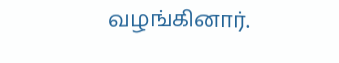வழங்கினார்.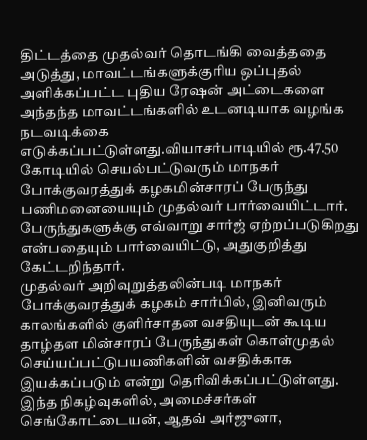திட்டத்தை முதல்வர் தொடங்கி வைத்ததை அடுத்து, மாவட்டங்களுக்குரிய ஒப்புதல் அளிக்கப்பட்ட புதிய ரேஷன் அட்டைகளை அந்தந்த மாவட்டங்களில் உடனடியாக வழங்க நடவடிக்கை எடுக்கப்பட்டுள்ளது.வியாசர்பாடியில் ரூ.47.50 கோடியில் செயல்பட்டுவரும் மாநகர் போக்குவரத்துக் கழகமின்சாரப் பேருந்து பணிமனையையும் முதல்வர் பார்வையிட்டார். பேருந்துகளுக்கு எவ்வாறு சார்ஜ் ஏற்றப்படுகிறது என்பதையும் பார்வையிட்டு, அதுகுறித்து கேட்டறிந்தார்.
முதல்வர் அறிவுறுத்தலின்படி மாநகர் போக்குவரத்துக் கழகம் சார்பில், இனிவரும் காலங்களில் குளிர்சாதன வசதியுடன் கூடிய தாழ்தள மின்சாரப் பேருந்துகள் கொள்முதல் செய்யப்பட்டுபயணிகளின் வசதிக்காக இயக்கப்படும் என்று தெரிவிக்கப்பட்டுள்ளது. இந்த நிகழ்வுகளில், அமைச்சர்கள் செங்கோட்டையன், ஆதவ் அர்ஜுனா,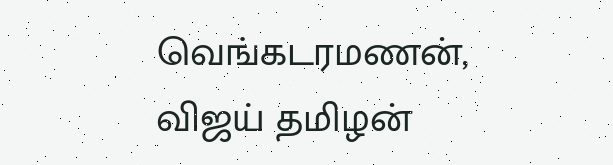வெங்கடரமணன், விஜய் தமிழன்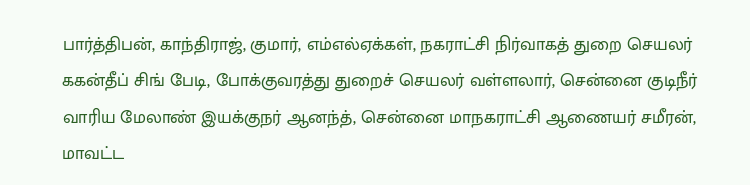பார்த்திபன், காந்திராஜ், குமார், எம்எல்ஏக்கள், நகராட்சி நிர்வாகத் துறை செயலர் ககன்தீப் சிங் பேடி, போக்குவரத்து துறைச் செயலர் வள்ளலார், சென்னை குடிநீர் வாரிய மேலாண் இயக்குநர் ஆனந்த், சென்னை மாநகராட்சி ஆணையர் சமீரன், மாவட்ட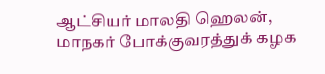ஆட்சியர் மாலதி ஹெலன், மாநகர் போக்குவரத்துக் கழக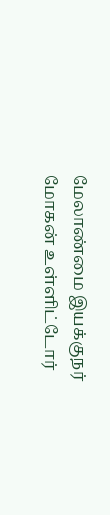மேலாண்மை இயக்குநர் மோகன் உள்ளிட்டோர்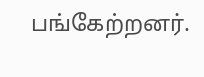பங்கேற்றனர்.